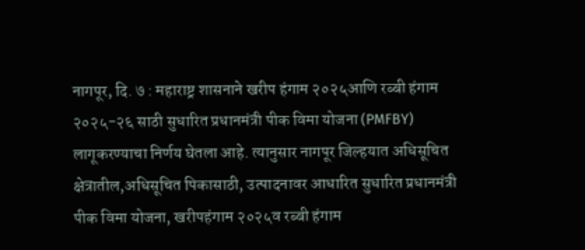नागपूर, दि. ७ : महाराष्ट्र शासनाने खरीप हंगाम २०२५आणि रब्बी हंगाम २०२५-२६ साठी सुधारित प्रधानमंत्री पीक विमा योजना (PMFBY) लागूकरण्याचा निर्णय घेतला आहे. त्यानुसार नागपूर जिल्हयात अधिसूचित क्षेत्रातील,अधिसूचित पिकासाठी, उत्पादनावर आधारित सुधारित प्रधानमंत्री पीक विमा योजना, खरीपहंगाम २०२५व रब्बी हंगाम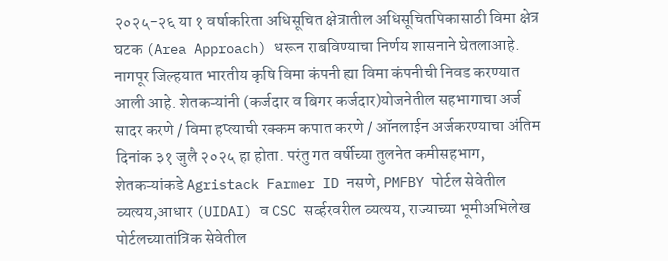२०२५-२६ या १ वर्षाकरिता अधिसूचित क्षेत्रातील अधिसूचितपिकासाठी विमा क्षेत्र घटक (Area Approach) धरून राबविण्याचा निर्णय शासनाने घेतलाआहे. नागपूर जिल्हयात भारतीय कृषि विमा कंपनी ह्या विमा कंपनीची निवड करण्यात आली आहे. शेतकऱ्यांनी (कर्जदार व बिगर कर्जदार)योजनेतील सहभागाचा अर्ज सादर करणे / विमा हप्त्याची रक्कम कपात करणे / ऑनलाईन अर्जकरण्याचा अंतिम दिनांक ३१ जुलै २०२५ हा होता. परंतु गत वर्षीच्या तुलनेत कमीसहभाग, शेतकऱ्यांकडे Agristack Farmer ID नसणे, PMFBY पोर्टल सेवेतील व्यत्यय,आधार (UIDAI) व CSC सर्व्हरवरील व्यत्यय, राज्याच्या भूमीअभिलेख पोर्टलच्यातांत्रिक सेवेतील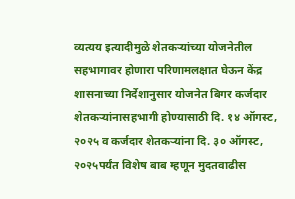व्यत्यय इत्यादीमुळे शेतकऱ्यांच्या योजनेतील सहभागावर होणारा परिणामलक्षात घेऊन केंद्र शासनाच्या निर्देशानुसार योजनेत बिगर कर्जदार शेतकऱ्यांनासहभागी होण्यासाठी दि. १४ ऑगस्ट, २०२५ व कर्जदार शेतकऱ्यांना दि. ३० ऑगस्ट, २०२५पर्यंत विशेष बाब म्हणून मुदतवाढीस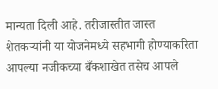मान्यता दिली आहे. तरीजास्तीत जास्त शेतकऱ्यांनी या योजनेमध्ये सहभागी होण्याकरिता आपल्या नजीकच्या बँकशाखेत तसेच आपले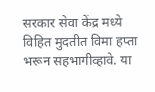सरकार सेवा केंद्र मध्ये विहित मुदतीत विमा हप्ता भरून सहभागीव्हावे. या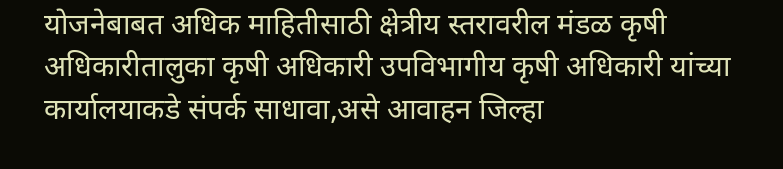योजनेबाबत अधिक माहितीसाठी क्षेत्रीय स्तरावरील मंडळ कृषी अधिकारीतालुका कृषी अधिकारी उपविभागीय कृषी अधिकारी यांच्या कार्यालयाकडे संपर्क साधावा,असे आवाहन जिल्हा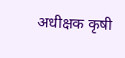अधीक्षक कृषी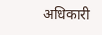अधिकारी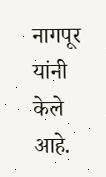नागपूर यांनी केले आहे.